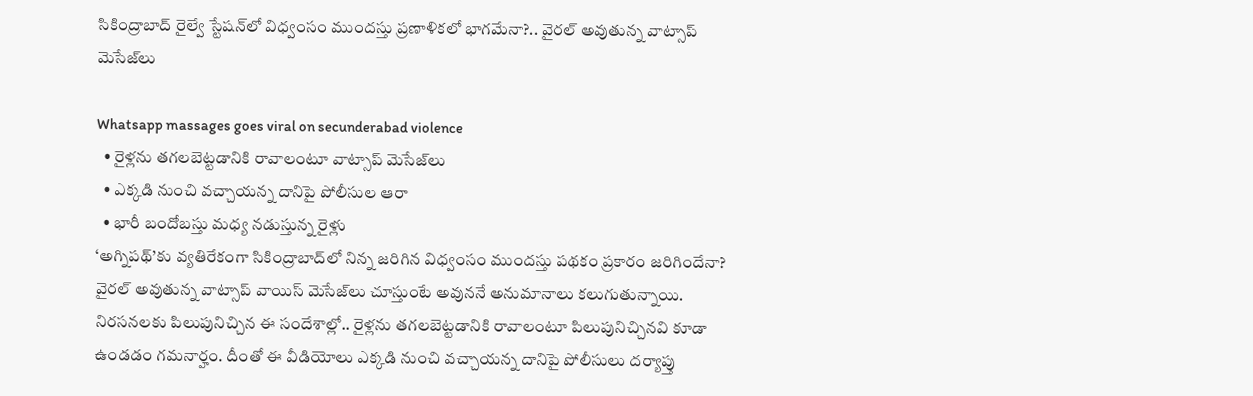సికింద్రాబాద్ రైల్వే స్టేషన్‌లో విధ్వంసం ముందస్తు ప్రణాళికలో భాగమేనా?.. వైరల్ అవుతున్న వాట్సాప్ మెసేజ్‌లు

Whatsapp massages goes viral on secunderabad violence
  • రైళ్లను తగలబెట్టడానికి రావాలంటూ వాట్సాప్ మెసేజ్‌లు
  • ఎక్కడి నుంచి వచ్చాయన్న దానిపై పోలీసుల ఆరా
  • భారీ బందోబస్తు మధ్య నడుస్తున్న రైళ్లు
‘అగ్నిపథ్’కు వ్యతిరేకంగా సికింద్రాబాద్‌లో నిన్న జరిగిన విధ్వంసం ముందస్తు పథకం ప్రకారం జరిగిందేనా? వైరల్ అవుతున్న వాట్సాప్ వాయిస్ మెసేజ్‌లు చూస్తుంటే అవుననే అనుమానాలు కలుగుతున్నాయి. నిరసనలకు పిలుపునిచ్చిన ఈ సందేశాల్లో.. రైళ్లను తగలబెట్టడానికి రావాలంటూ పిలుపునిచ్చినవి కూడా ఉండడం గమనార్హం. దీంతో ఈ వీడియోలు ఎక్కడి నుంచి వచ్చాయన్న దానిపై పోలీసులు దర్యాప్తు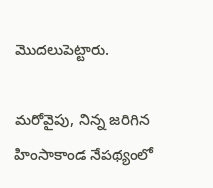మొదలుపెట్టారు.

మరోవైపు, నిన్న జరిగిన హింసాకాండ నేపథ్యంలో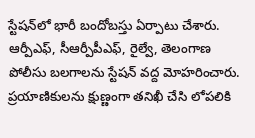స్టేషన్‌లో భారీ బందోబస్తు ఏర్పాటు చేశారు. ఆర్పీఎఫ్, సీఆర్పీపీఎఫ్, రైల్వే, తెలంగాణ పోలీసు బలగాలను స్టేషన్ వద్ద మోహరించారు. ప్రయాణికులను క్షుణ్ణంగా తనిఖీ చేసి లోపలికి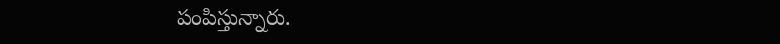పంపిస్తున్నారు.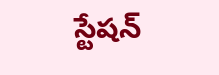స్టేషన్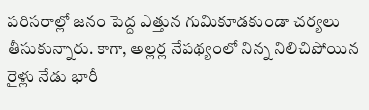పరిసరాల్లో జనం పెద్ద ఎత్తున గుమికూడకుండా చర్యలు తీసుకున్నారు. కాగా, అల్లర్ల నేపథ్యంలో నిన్న నిలిచిపోయిన రైళ్లు నేడు భారీ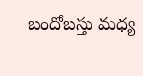బందోబస్తు మధ్య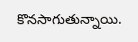కొనసాగుతున్నాయి.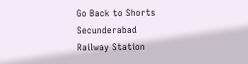Go Back to Shorts
Secunderabad
Railway Station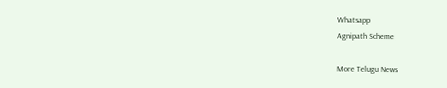Whatsapp
Agnipath Scheme

More Telugu News